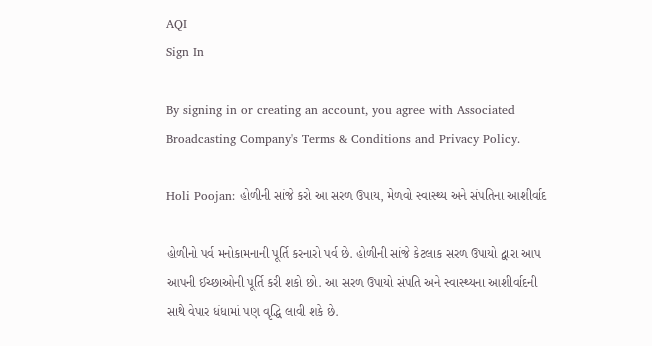AQI
Sign In

By signing in or creating an account, you agree with Associated Broadcasting Company's Terms & Conditions and Privacy Policy.

Holi Poojan: હોળીની સાંજે કરો આ સરળ ઉપાય, મેળવો સ્વાસ્થ્ય અને સંપતિના આશીર્વાદ

હોળીનો પર્વ મનોકામનાની પૂર્તિ કરનારો પર્વ છે. હોળીની સાંજે કેટલાક સરળ ઉપાયો દ્વારા આપ આપની ઈચ્છાઓની પૂર્તિ કરી શકો છો. આ સરળ ઉપાયો સંપતિ અને સ્વાસ્થ્યના આશીર્વાદની સાથે વેપાર ધંધામાં પણ વૃદ્ધિ લાવી શકે છે.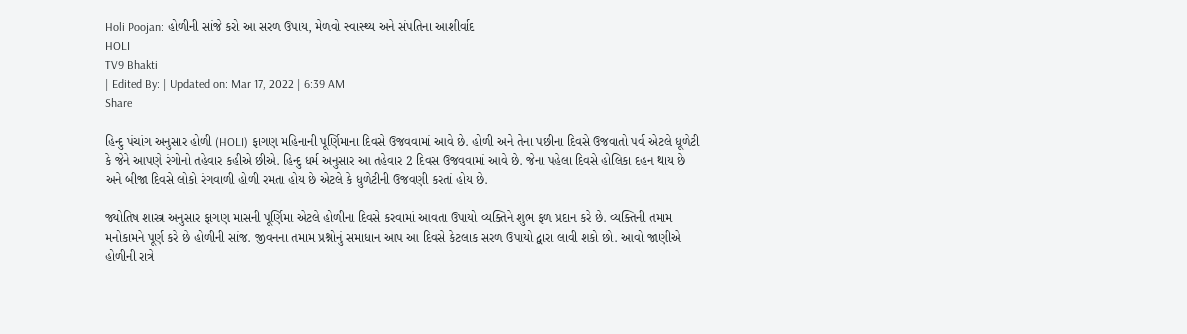Holi Poojan: હોળીની સાંજે કરો આ સરળ ઉપાય, મેળવો સ્વાસ્થ્ય અને સંપતિના આશીર્વાદ
HOLI
TV9 Bhakti
| Edited By: | Updated on: Mar 17, 2022 | 6:39 AM
Share

હિન્દુ પંચાંગ અનુસાર હોળી (HOLI) ફાગણ મહિનાની પૂર્ણિમાના દિવસે ઉજવવામાં આવે છે. હોળી અને તેના પછીના દિવસે ઉજવાતો પર્વ એટલે ધૂળેટી કે જેને આપણે રંગોનો તહેવાર કહીએ છીએ. હિન્દુ ધર્મ અનુસાર આ તહેવાર 2 દિવસ ઉજવવામાં આવે છે. જેના પહેલા દિવસે હોલિકા દહન થાય છે અને બીજા દિવસે લોકો રંગવાળી હોળી રમતા હોય છે એટલે કે ધુળેટીની ઉજવણી કરતાં હોય છે.

જ્યોતિષ શાસ્ત્ર અનુસાર ફાગણ માસની પૂર્ણિમા એટલે હોળીના દિવસે કરવામાં આવતા ઉપાયો વ્યક્તિને શુભ ફળ પ્રદાન કરે છે. વ્યક્તિની તમામ મનોકામને પૂર્ણ કરે છે હોળીની સાંજ. જીવનના તમામ પ્રશ્નોનું સમાધાન આપ આ દિવસે કેટલાક સરળ ઉપાયો દ્વારા લાવી શકો છો. આવો જાણીએ હોળીની રાત્રે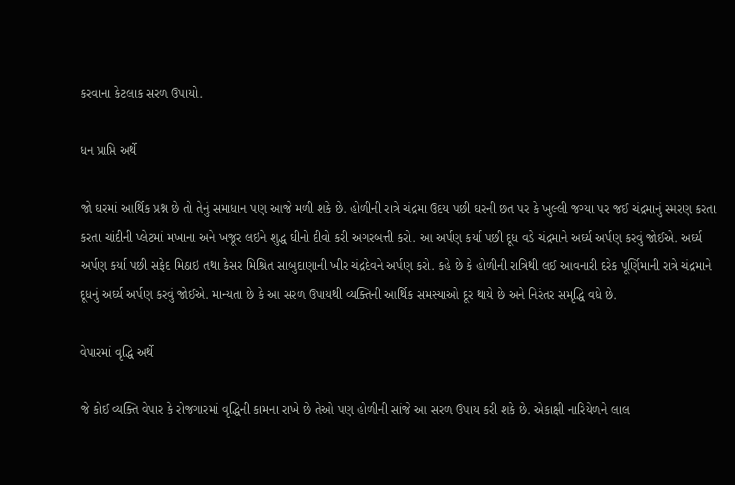કરવાના કેટલાક સરળ ઉપાયો.

ધન પ્રાપ્તિ અર્થે

જો ઘરમાં આર્થિક પ્રશ્ન છે તો તેનું સમાધાન પણ આજે મળી શકે છે. હોળીની રાત્રે ચંદ્રમા ઉદય પછી ઘરની છત પર કે ખુલ્લી જગ્યા પર જઈ ચંદ્રમાનું સ્મરણ કરતા કરતા ચાંદીની પ્લેટમાં મખાના અને ખજૂર લઇને શુદ્ધ ઘીનો દીવો કરી અગરબત્તી કરો. આ અર્પણ કર્યા પછી દૂધ વડે ચંદ્રમાને અર્ઘ્ય અર્પણ કરવું જોઈએ. અર્ઘ્ય અર્પણ કર્યા પછી સફેદ મિઠાઇ તથા કેસર મિશ્રિત સાબુદાણાની ખીર ચંદ્રદેવને અર્પણ કરો. કહે છે કે હોળીની રાત્રિથી લઈ આવનારી દરેક પૂર્ણિમાની રાત્રે ચંદ્રમાને દૂધનું અર્ઘ્ય અર્પણ કરવું જોઈએ. માન્યતા છે કે આ સરળ ઉપાયથી વ્યક્તિની આર્થિક સમસ્યાઓ દૂર થાયે છે અને નિરંતર સમૃદ્ધિ વધે છે.

વેપારમાં વૃદ્ધિ અર્થે

જે કોઈ વ્યક્તિ વેપાર કે રોજગારમાં વૃદ્ધિની કામના રાખે છે તેઓ પણ હોળીની સાંજે આ સરળ ઉપાય કરી શકે છે. એકાક્ષી નારિયેળને લાલ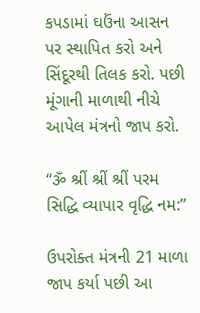કપડામાં ઘઉંના આસન પર સ્થાપિત કરો અને સિંદૂરથી તિલક કરો. પછી મૂંગાની માળાથી નીચે આપેલ મંત્રનો જાપ કરો.

“ૐ શ્રીં શ્રીં શ્રીં પરમ સિદ્ધિ વ્યાપાર વૃદ્ધિ નમ:”

ઉપરોક્ત મંત્રની 21 માળા જાપ કર્યા પછી આ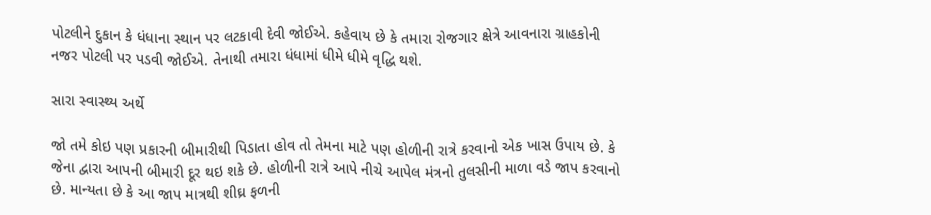પોટલીને દુકાન કે ધંધાના સ્થાન પર લટકાવી દેવી જોઈએ. કહેવાય છે કે તમારા રોજગાર ક્ષેત્રે આવનારા ગ્રાહકોની નજર પોટલી પર પડવી જોઈએ. તેનાથી તમારા ધંધામાં ધીમે ધીમે વૃદ્ધિ થશે.

સારા સ્વાસ્થ્ય અર્થે

જો તમે કોઇ પણ પ્રકારની બીમારીથી પિડાતા હોવ તો તેમના માટે પણ હોળીની રાત્રે કરવાનો એક ખાસ ઉપાય છે. કે જેના દ્વારા આપની બીમારી દૂર થઇ શકે છે. હોળીની રાત્રે આપે નીચે આપેલ મંત્રનો તુલસીની માળા વડે જાપ કરવાનો છે. માન્યતા છે કે આ જાપ માત્રથી શીઘ્ર ફળની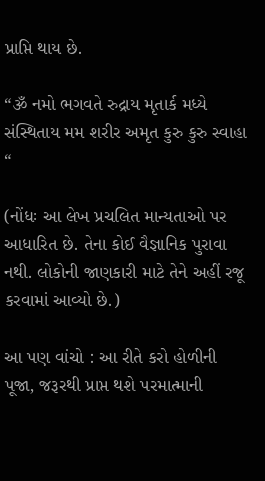પ્રાપ્તિ થાય છે.

“ૐ નમો ભગવતે રુદ્રાય મૃતાર્ક મધ્યે સંસ્થિતાય મમ શરીર અમૃત કુરુ કુરુ સ્વાહા “

(નોંધઃ આ લેખ પ્રચલિત માન્યતાઓ પર આધારિત છે. તેના કોઈ વૈજ્ઞાનિક પુરાવા નથી. લોકોની જાણકારી માટે તેને અહીં રજૂ કરવામાં આવ્યો છે.)

આ પણ વાંચો : આ રીતે કરો હોળીની પૂજા, જરૂરથી પ્રાપ્ત થશે પરમાત્માની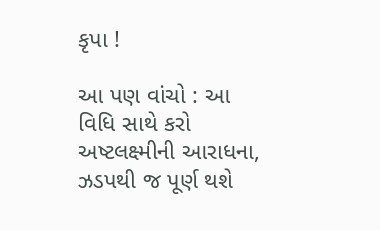કૃપા !

આ પણ વાંચો : આ વિધિ સાથે કરો અષ્ટલક્ષ્મીની આરાધના, ઝડપથી જ પૂર્ણ થશે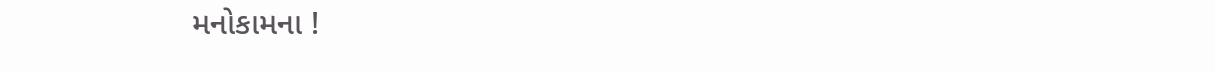મનોકામના !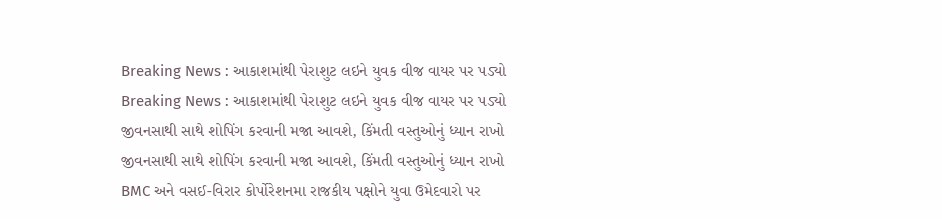Breaking News : આકાશમાંથી પેરાશુટ લઇને યુવક વીજ વાયર પર પડ્યો
Breaking News : આકાશમાંથી પેરાશુટ લઇને યુવક વીજ વાયર પર પડ્યો
જીવનસાથી સાથે શોપિંગ કરવાની મજા આવશે, કિંમતી વસ્તુઓનું ધ્યાન રાખો
જીવનસાથી સાથે શોપિંગ કરવાની મજા આવશે, કિંમતી વસ્તુઓનું ધ્યાન રાખો
BMC અને વસઈ-વિરાર કોર્પોરેશનમા રાજકીય પક્ષોને યુવા ઉમેદવારો પર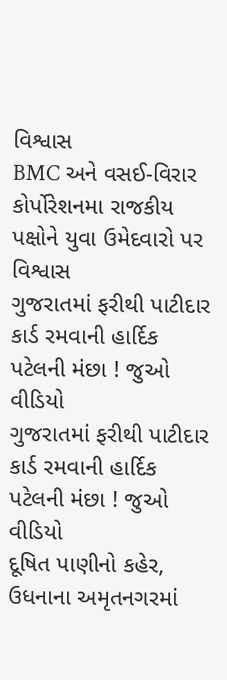વિશ્વાસ
BMC અને વસઈ-વિરાર કોર્પોરેશનમા રાજકીય પક્ષોને યુવા ઉમેદવારો પર વિશ્વાસ
ગુજરાતમાં ફરીથી પાટીદાર કાર્ડ રમવાની હાર્દિક પટેલની મંછા ! જુઓ વીડિયો
ગુજરાતમાં ફરીથી પાટીદાર કાર્ડ રમવાની હાર્દિક પટેલની મંછા ! જુઓ વીડિયો
દૂષિત પાણીનો કહેર, ઉધનાના અમૃતનગરમાં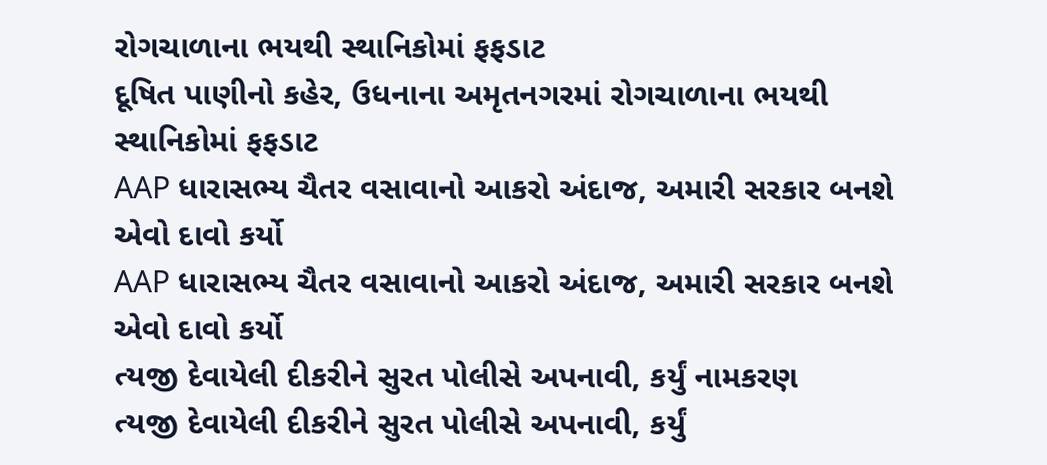રોગચાળાના ભયથી સ્થાનિકોમાં ફફડાટ
દૂષિત પાણીનો કહેર, ઉધનાના અમૃતનગરમાં રોગચાળાના ભયથી સ્થાનિકોમાં ફફડાટ
AAP ધારાસભ્ય ચૈતર વસાવાનો આકરો અંદાજ, અમારી સરકાર બનશે એવો દાવો કર્યો
AAP ધારાસભ્ય ચૈતર વસાવાનો આકરો અંદાજ, અમારી સરકાર બનશે એવો દાવો કર્યો
ત્યજી દેવાયેલી દીકરીને સુરત પોલીસે અપનાવી, કર્યું નામકરણ
ત્યજી દેવાયેલી દીકરીને સુરત પોલીસે અપનાવી, કર્યું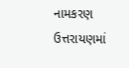નામકરણ
ઉત્તરાયણમાં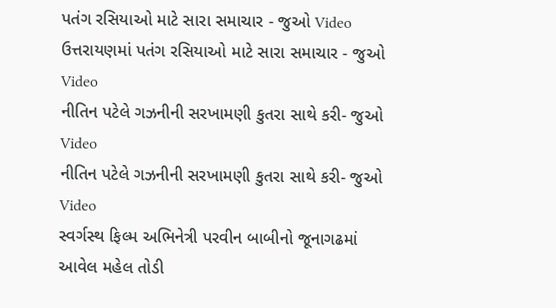પતંગ રસિયાઓ માટે સારા સમાચાર - જુઓ Video
ઉત્તરાયણમાં પતંગ રસિયાઓ માટે સારા સમાચાર - જુઓ Video
નીતિન પટેલે ગઝનીની સરખામણી કુતરા સાથે કરી- જુઓ Video
નીતિન પટેલે ગઝનીની સરખામણી કુતરા સાથે કરી- જુઓ Video
સ્વર્ગસ્થ ફિલ્મ અભિનેત્રી પરવીન બાબીનો જૂનાગઢમાં આવેલ મહેલ તોડી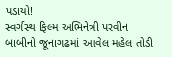પડાયો!
સ્વર્ગસ્થ ફિલ્મ અભિનેત્રી પરવીન બાબીનો જૂનાગઢમાં આવેલ મહેલ તોડી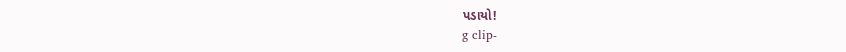પડાયો!
g clip-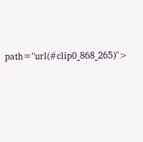path="url(#clip0_868_265)">